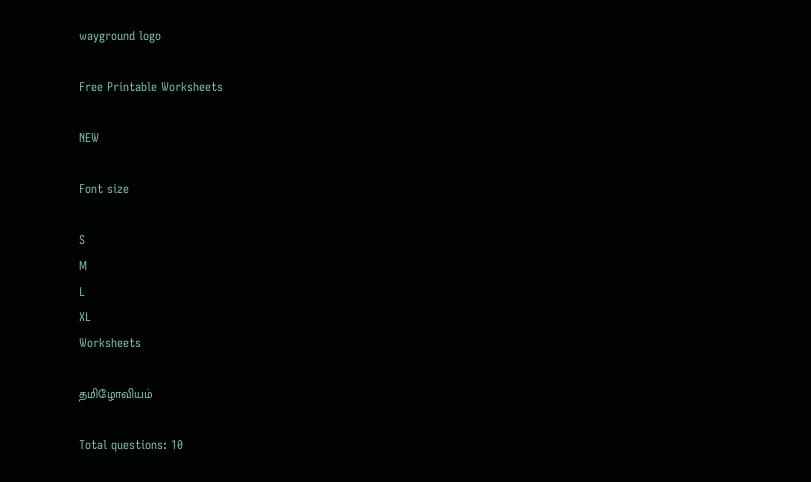wayground logo

Free Printable Worksheets

NEW

Font size

S
M
L
XL
Worksheets

தமிழோவியம்

Total questions: 10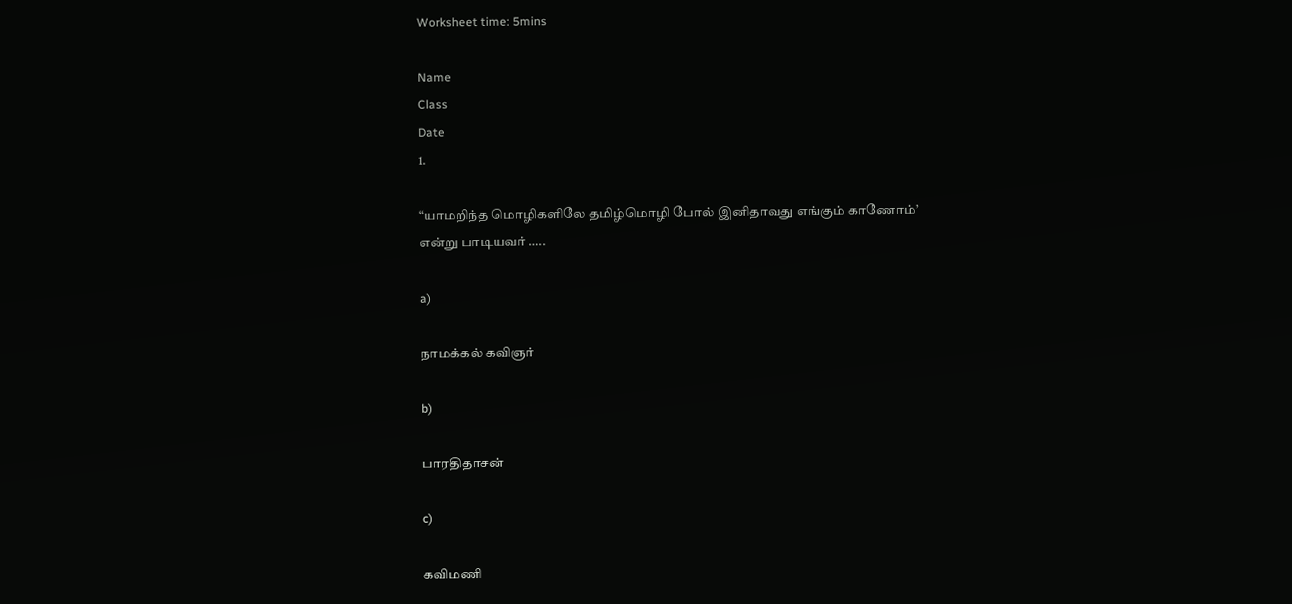Worksheet time: 5mins

Name
Class
Date
1.

“யாமறிந்த மொழிகளிலே தமிழ்மொழி போல் இனிதாவது எங்கும் காணோம்’ என்று பாடியவர் …..

a)

நாமக்கல் கவிஞர்

b)

பாரதிதாசன்

c)

கவிமணி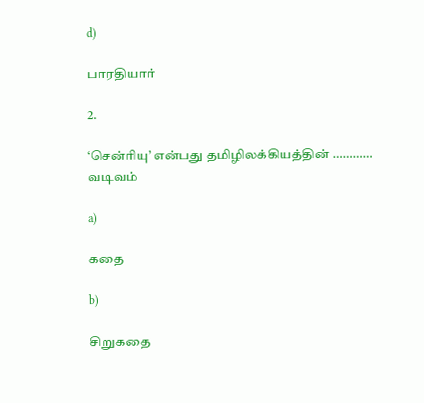d)

பாரதியார்

2.

‘சென்ரியு’ என்பது தமிழிலக்கியத்தின் ………… வடிவம்

a)

கதை

b)

சிறுகதை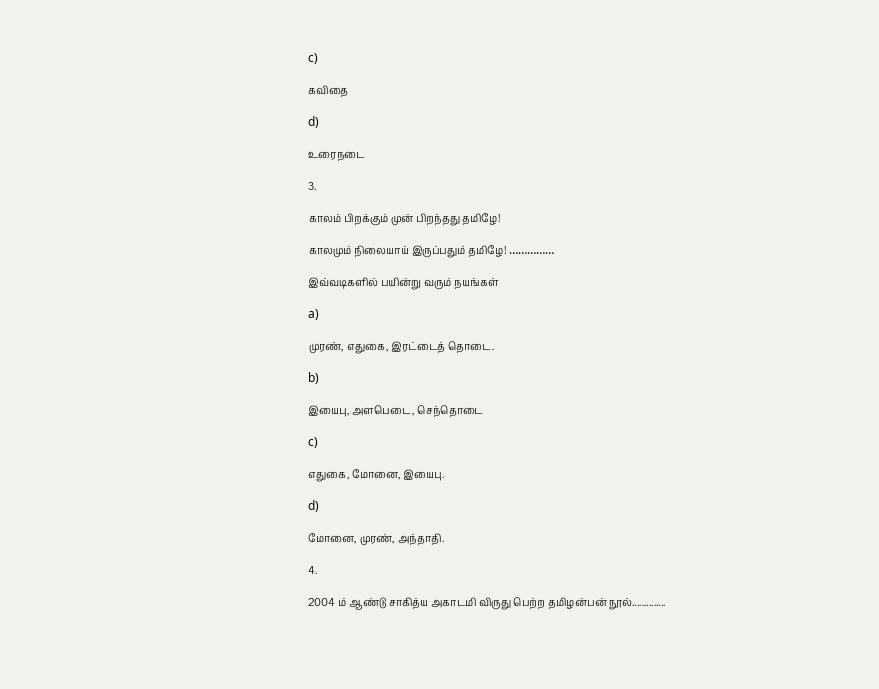c)

கவிதை

d)

உரைநடை

3.

காலம் பிறக்கும் முன் பிறந்தது தமிழே!

காலமும் நிலையாய் இருப்பதும் தமிழே! ……………

இவ்வடிகளில் பயின்று வரும் நயங்கள்

a)

முரண், எதுகை, இரட்டைத் தொடை.

b)

இயைபு, அளபெடை, செந்தொடை

c)

எதுகை, மோனை, இயைபு.

d)

மோனை, முரண், அந்தாதி.

4.

2004 ம் ஆண்டு சாகித்ய அகாடமி விருது பெற்ற தமிழன்பன் நூல்..............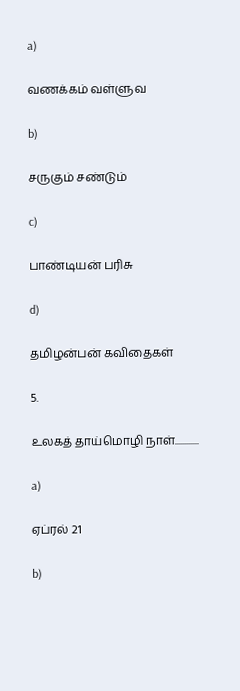a)

வணக்கம் வள்ளுவ

b)

சருகும் சண்டும்

c)

பாண்டியன் பரிசு

d)

தமிழன்பன் கவிதைகள்

5.

உலகத் தாய்மொழி நாள்............

a)

ஏப்ரல் 21

b)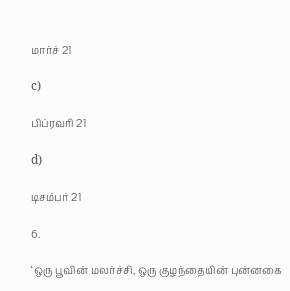மார்ச் 21

c)

பிப்ரவரி 21

d)

டிசம்பர் 21

6.

‘ஒரு பூவின் மலர்ச்சி, ஒரு குழந்தையின் புன்னகை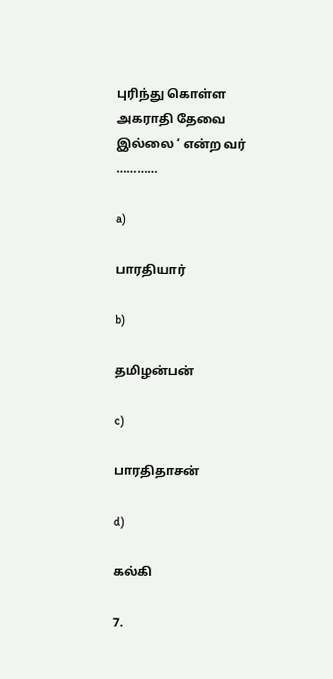புரிந்து கொள்ள அகராதி தேவை இல்லை ‘ என்ற வர் …………

a)

பாரதியார்

b)

தமிழன்பன்

c)

பாரதிதாசன்

d)

கல்கி

7.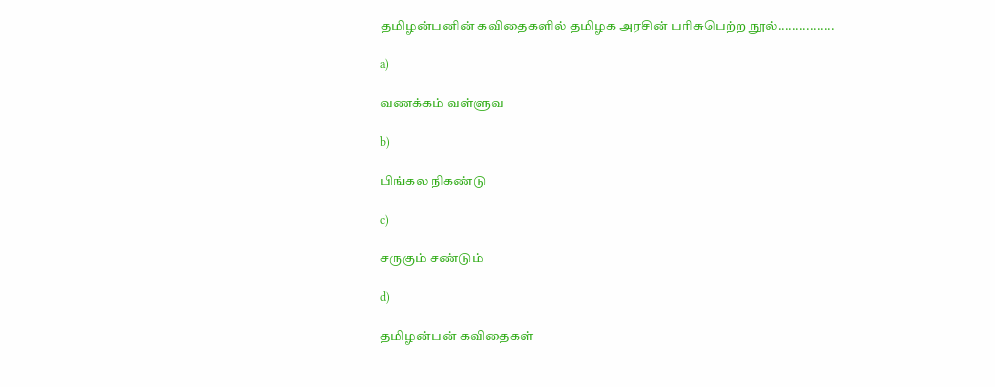தமிழன்பனின் கவிதைகளில் தமிழக அரசின் பரிசுபெற்ற நூல்................

a)

வணக்கம் வள்ளுவ

b)

பிங்கல நிகண்டு

c)

சருகும் சண்டும்

d)

தமிழன்பன் கவிதைகள்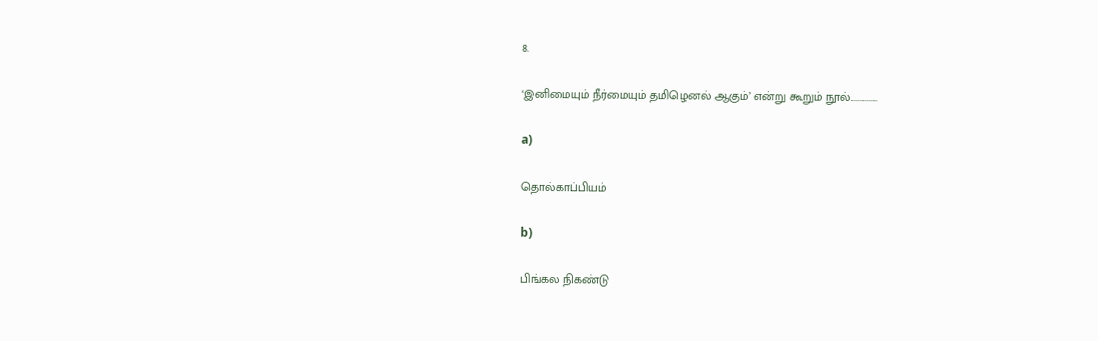8.

‘இனிமையும் நீர்மையும் தமிழெனல் ஆகும்’ என்று கூறும் நூல்...............

a)

தொல்காப்பியம்

b)

பிங்கல நிகண்டு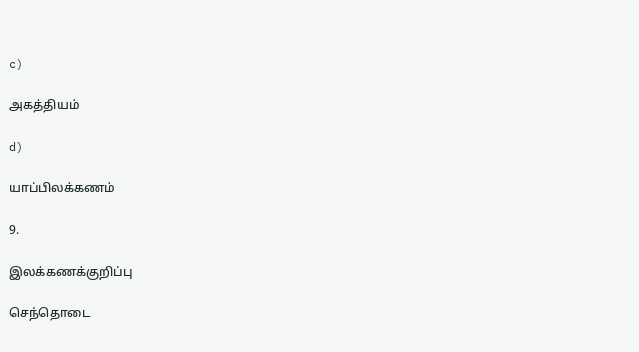c)

அகத்தியம்

d)

யாப்பிலக்கணம்

9.

இலக்கணக்குறிப்பு

செந்தொடை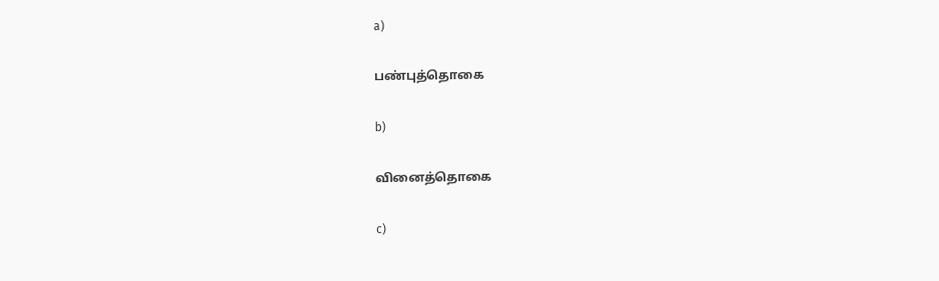a)

பண்புத்தொகை

b)

வினைத்தொகை

c)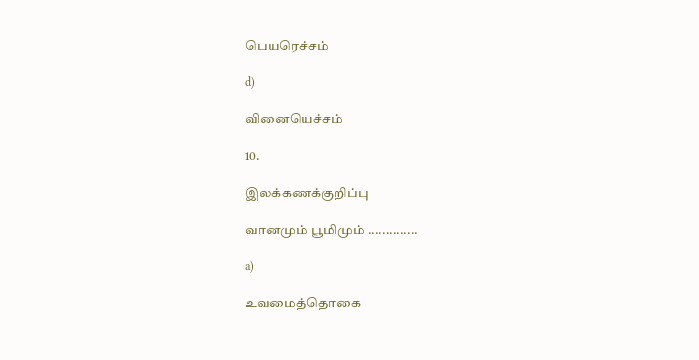பெயரெச்சம்

d)

வினையெச்சம்

10.

இலக்கணக்குறிப்பு

வானமும் பூமிமும் ..............

a)

உவமைத்தொகை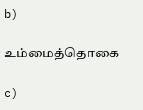b)

உம்மைத்தொகை

c)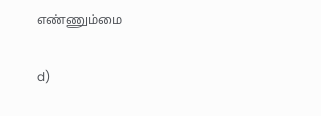எண்ணும்மை

d)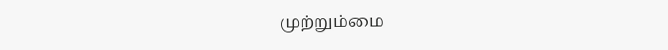முற்றும்மை